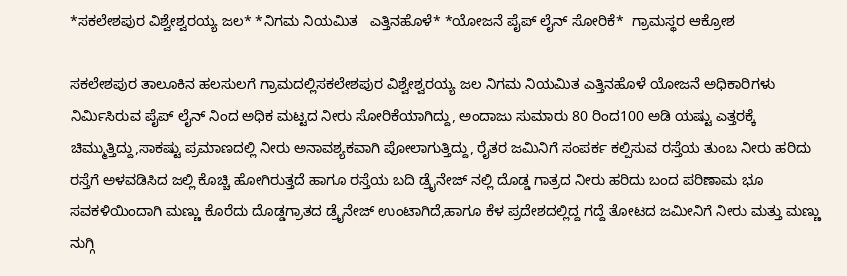*ಸಕಲೇಶಪುರ ವಿಶ್ವೇಶ್ವರಯ್ಯ ಜಲ* *ನಿಗಮ ನಿಯಮಿತ   ಎತ್ತಿನಹೊಳೆ* *ಯೋಜನೆ ಪೈಪ್ ಲೈನ್ ಸೋರಿಕೆ*  ಗ್ರಾಮಸ್ಥರ ಆಕ್ರೋಶ

ಸಕಲೇಶಪುರ ತಾಲೂಕಿನ ಹಲಸುಲಗೆ ಗ್ರಾಮದಲ್ಲಿಸಕಲೇಶಪುರ ವಿಶ್ವೇಶ್ವರಯ್ಯ ಜಲ ನಿಗಮ ನಿಯಮಿತ ಎತ್ತಿನಹೊಳೆ ಯೋಜನೆ ಅಧಿಕಾರಿಗಳು ನಿರ್ಮಿಸಿರುವ ಪೈಪ್ ಲೈನ್ ನಿಂದ ಅಧಿಕ ಮಟ್ಟದ ನೀರು ಸೋರಿಕೆಯಾಗಿದ್ದು, ಅಂದಾಜು ಸುಮಾರು 80 ರಿಂದ100 ಅಡಿ ಯಷ್ಟು ಎತ್ತರಕ್ಕೆ ಚಿಮ್ಮುತ್ತಿದ್ದು,ಸಾಕಷ್ಟು ಪ್ರಮಾಣದಲ್ಲಿ ನೀರು ಅನಾವಶ್ಯಕವಾಗಿ ಪೋಲಾಗುತ್ತಿದ್ದು, ರೈತರ ಜಮಿನಿಗೆ ಸಂಪರ್ಕ ಕಲ್ಪಿಸುವ ರಸ್ತೆಯ ತುಂಬ ನೀರು ಹರಿದು ರಸ್ತೆಗೆ ಅಳವಡಿಸಿದ ಜಲ್ಲಿ ಕೊಚ್ಚಿ ಹೋಗಿರುತ್ತದೆ ಹಾಗೂ ರಸ್ತೆಯ ಬದಿ ಡ್ರೈನೇಜ್ ನಲ್ಲಿ ದೊಡ್ಡ ಗಾತ್ರದ ನೀರು ಹರಿದು ಬಂದ ಪರಿಣಾಮ ಭೂ ಸವಕಳಿಯಿಂದಾಗಿ ಮಣ್ಣು ಕೊರೆದು ದೊಡ್ಡಗ್ರಾತದ ಡ್ರೈನೇಜ್ ಉಂಟಾಗಿದೆ,ಹಾಗೂ ಕೆಳ ಪ್ರದೇಶದಲ್ಲಿದ್ದ ಗದ್ದೆ ತೋಟದ ಜಮೀನಿಗೆ ನೀರು ಮತ್ತು ಮಣ್ಣು ನುಗ್ಗಿ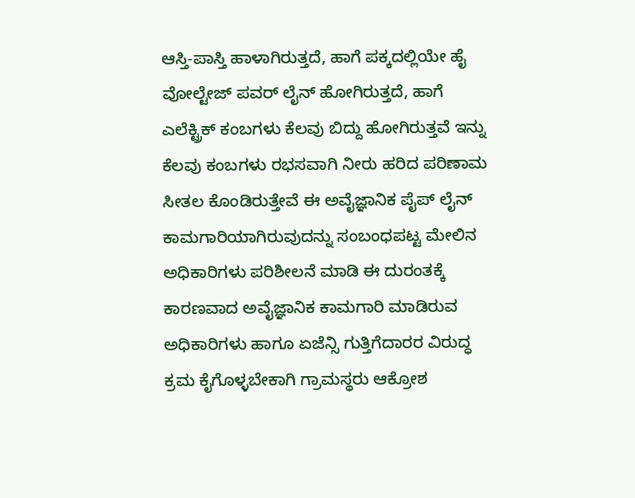ಆಸ್ತಿ-ಪಾಸ್ತಿ ಹಾಳಾಗಿರುತ್ತದೆ, ಹಾಗೆ ಪಕ್ಕದಲ್ಲಿಯೇ ಹೈ ವೋಲ್ಟೇಜ್ ಪವರ್ ಲೈನ್ ಹೋಗಿರುತ್ತದೆ, ಹಾಗೆ ಎಲೆಕ್ಟ್ರಿಕ್ ಕಂಬಗಳು ಕೆಲವು ಬಿದ್ದು ಹೋಗಿರುತ್ತವೆ ಇನ್ನು ಕೆಲವು ಕಂಬಗಳು ರಭಸವಾಗಿ ನೀರು ಹರಿದ ಪರಿಣಾಮ ಸೀತಲ ಕೊಂಡಿರುತ್ತೇವೆ ಈ ಅವೈಜ್ಞಾನಿಕ ಪೈಪ್ ಲೈನ್ ಕಾಮಗಾರಿಯಾಗಿರುವುದನ್ನು ಸಂಬಂಧಪಟ್ಟ ಮೇಲಿನ ಅಧಿಕಾರಿಗಳು ಪರಿಶೀಲನೆ ಮಾಡಿ ಈ ದುರಂತಕ್ಕೆ ಕಾರಣವಾದ ಅವೈಜ್ಞಾನಿಕ ಕಾಮಗಾರಿ ಮಾಡಿರುವ ಅಧಿಕಾರಿಗಳು ಹಾಗೂ ಏಜೆನ್ಸಿ ಗುತ್ತಿಗೆದಾರರ ವಿರುದ್ಧ ಕ್ರಮ ಕೈಗೊಳ್ಳಬೇಕಾಗಿ ಗ್ರಾಮಸ್ಥರು ಆಕ್ರೋಶ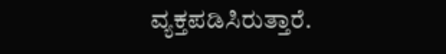ವ್ಯಕ್ತಪಡಿಸಿರುತ್ತಾರೆ.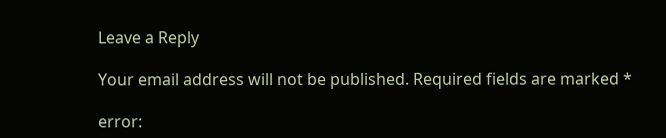Leave a Reply

Your email address will not be published. Required fields are marked *

error: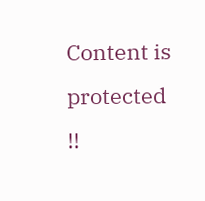Content is protected !!